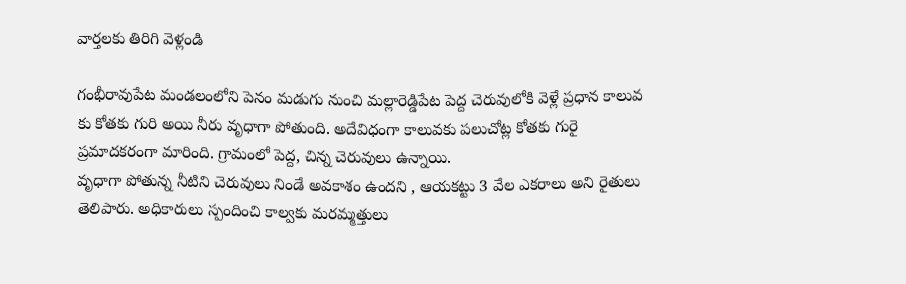వార్తలకు తిరిగి వెళ్లండి

గంభీరావుపేట మండలంలోని పెనం మడుగు నుంచి మల్లారెడ్డిపేట పెద్ద చెరువులోకి వెళ్లే ప్రధాన కాలువ కు కోతకు గురి అయి నీరు వృధాగా పోతుంది. అదేవిధంగా కాలువకు పలుచోట్ల కోతకు గురై ప్రమాదకరంగా మారింది. గ్రామంలో పెద్ద, చిన్న చెరువులు ఉన్నాయి.
వృధాగా పోతున్న నీటిని చెరువులు నిండే అవకాశం ఉందని , ఆయకట్టు 3 వేల ఎకరాలు అని రైతులు తెలిపారు. అధికారులు స్పందించి కాల్వకు మరమ్మత్తులు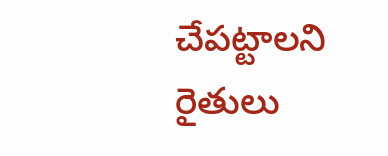చేపట్టాలని రైతులు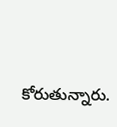కోరుతున్నారు.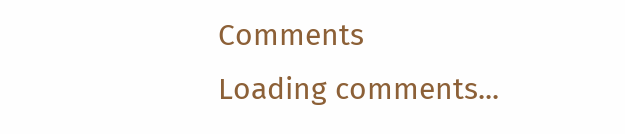Comments
Loading comments...